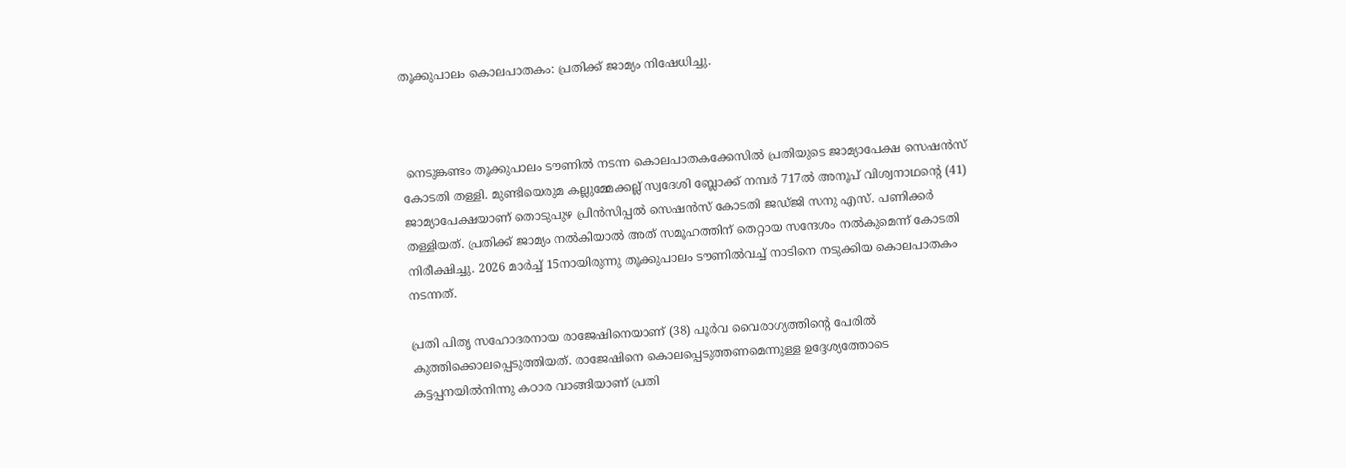തൂക്കുപാലം കൊലപാതകം: പ്രതിക്ക് ജാമ്യം നിഷേധിച്ചു.



 നെടുങ്കണ്ടം തൂക്കുപാലം ടൗണില്‍ നടന്ന കൊലപാതകക്കേസില്‍ പ്രതിയുടെ ജാമ്യാപേക്ഷ സെഷന്‍സ് കോടതി തള്ളി. മുണ്ടിയെരുമ കല്ലുമ്മേക്കല്ല് സ്വദേശി ബ്ലോക്ക് നമ്പര്‍ 717ല്‍ അനൂപ് വിശ്വനാഥന്റെ (41) ജാമ്യാപേക്ഷയാണ് തൊടുപുഴ പ്രിന്‍സിപ്പല്‍ സെഷന്‍സ് കോടതി ജഡ്ജി സനു എസ്. പണിക്കര്‍ തള്ളിയത്. പ്രതിക്ക് ജാമ്യം നല്‍കിയാല്‍ അത് സമൂഹത്തിന് തെറ്റായ സന്ദേശം നല്‍കുമെന്ന് കോടതി നിരീക്ഷിച്ചു. 2026 മാര്‍ച്ച് 15നായിരുന്നു തൂക്കുപാലം ടൗണില്‍വച്ച് നാടിനെ നടുക്കിയ കൊലപാതകം നടന്നത്.

പ്രതി പിതൃ സഹോദരനായ രാജേഷിനെയാണ് (38) പൂര്‍വ വൈരാഗ്യത്തിന്റെ പേരില്‍ കുത്തിക്കൊലപ്പെടുത്തിയത്. രാജേഷിനെ കൊലപ്പെടുത്തണമെന്നുള്ള ഉദ്ദേശ്യത്തോടെ കട്ടപ്പനയില്‍നിന്നു കഠാര വാങ്ങിയാണ് പ്രതി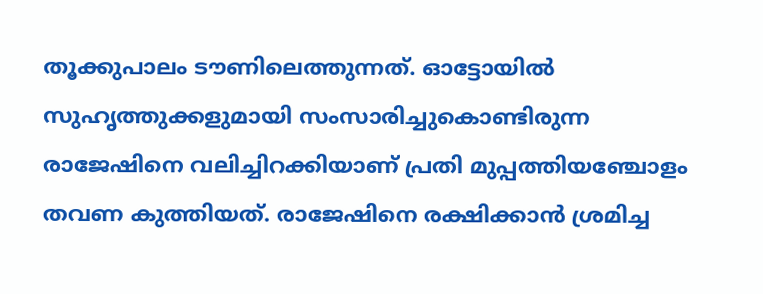തൂക്കുപാലം ടൗണിലെത്തുന്നത്. ഓട്ടോയില്‍ സുഹൃത്തുക്കളുമായി സംസാരിച്ചുകൊണ്ടിരുന്ന രാജേഷിനെ വലിച്ചിറക്കിയാണ് പ്രതി മുപ്പത്തിയഞ്ചോളം തവണ കുത്തിയത്. രാജേഷിനെ രക്ഷിക്കാന്‍ ശ്രമിച്ച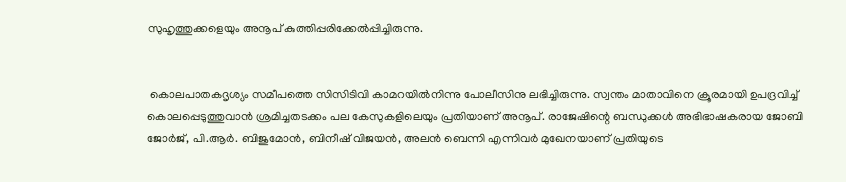സുഹൃത്തുക്കളെയും അനൂപ് കുത്തിപ്പരിക്കേല്‍പ്പിച്ചിരുന്നു.


 കൊലപാതകദൃശ്യം സമീപത്തെ സിസിടിവി കാമറയില്‍നിന്നു പോലീസിനു ലഭിച്ചിരുന്നു. സ്വന്തം മാതാവിനെ ക്രൂരമായി ഉപദ്രവിച്ച് കൊലപ്പെടുത്തുവാന്‍ ശ്രമിച്ചതടക്കം പല കേസുകളിലെയും പ്രതിയാണ് അനൂപ്. രാജേഷിന്റെ ബന്ധുക്കള്‍ അഭിഭാഷകരായ ജോബി ജോര്‍ജ്, പി.ആര്‍. ബിജുമോന്‍, ബിനീഷ് വിജയന്‍, അലന്‍ ബെന്നി എന്നിവര്‍ മുഖേനയാണ് പ്രതിയുടെ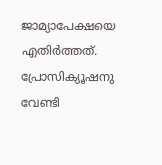ജാമ്യാപേക്ഷയെ എതിര്‍ത്തത്. പ്രോസിക്യൂഷനു വേണ്ടി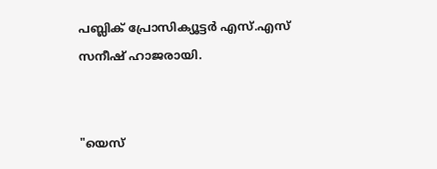പബ്ലിക് പ്രോസിക്യൂട്ടര്‍ എസ്.എസ് സനീഷ് ഹാജരായി.


"യെസ്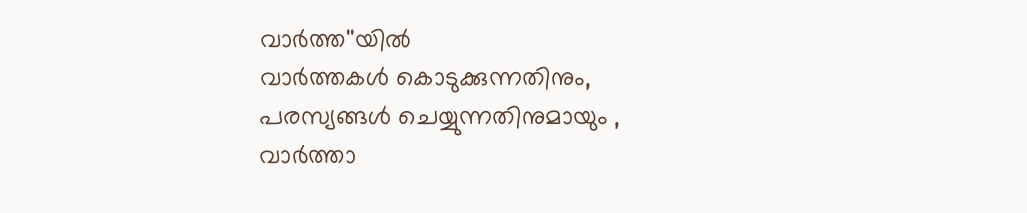വാർത്ത''യിൽ
വാർത്തകൾ കൊടുക്കുന്നതിനും,
പരസ്യങ്ങൾ ചെയ്യുന്നതിനുമായും ,
വാർത്താ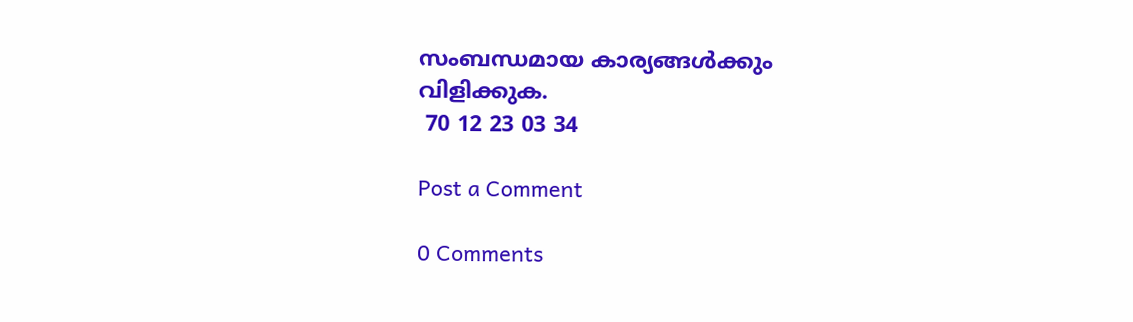സംബന്ധമായ കാര്യങ്ങൾക്കും
വിളിക്കുക.
 70 12 23 03 34

Post a Comment

0 Comments